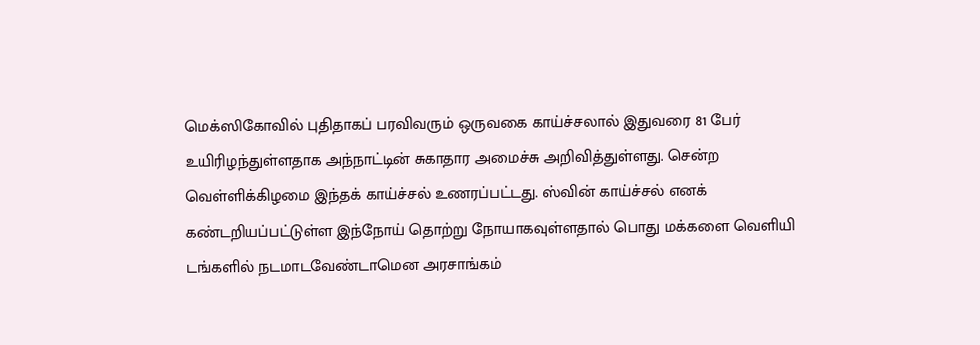மெக்ஸிகோவில் புதிதாகப் பரவிவரும் ஒருவகை காய்ச்சலால் இதுவரை 81 பேர் உயிரிழந்துள்ளதாக அந்நாட்டின் சுகாதார அமைச்சு அறிவித்துள்ளது. சென்ற வெள்ளிக்கிழமை இந்தக் காய்ச்சல் உணரப்பட்டது. ஸ்வின் காய்ச்சல் எனக் கண்டறியப்பட்டுள்ள இந்நோய் தொற்று நோயாகவுள்ளதால் பொது மக்களை வெளியி டங்களில் நடமாடவேண்டாமென அரசாங்கம்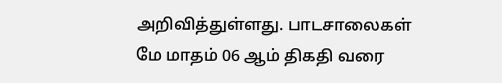அறிவித்துள்ளது. பாடசாலைகள் மே மாதம் 06 ஆம் திகதி வரை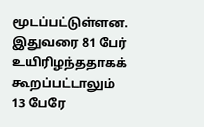மூடப்பட்டுள்ளன. இதுவரை 81 பேர் உயிரிழந்ததாகக் கூறப்பட்டாலும் 13 பேரே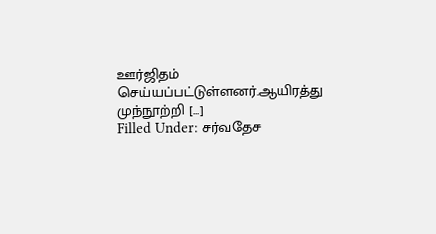ஊர்ஜிதம் செய்யப்பட்டுள்ளனர்.ஆயிரத்து முந்நூற்றி [...]
Filled Under: சர்வதேச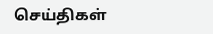செய்திகள்